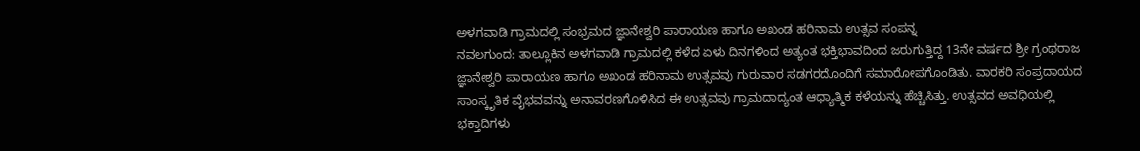ಅಳಗವಾಡಿ ಗ್ರಾಮದಲ್ಲಿ ಸಂಭ್ರಮದ ಜ್ಞಾನೇಶ್ವರಿ ಪಾರಾಯಣ ಹಾಗೂ ಅಖಂಡ ಹರಿನಾಮ ಉತ್ಸವ ಸಂಪನ್ನ
ನವಲಗುಂದ: ತಾಲ್ಲೂಕಿನ ಅಳಗವಾಡಿ ಗ್ರಾಮದಲ್ಲಿ ಕಳೆದ ಏಳು ದಿನಗಳಿಂದ ಅತ್ಯಂತ ಭಕ್ತಿಭಾವದಿಂದ ಜರುಗುತ್ತಿದ್ದ 13ನೇ ವರ್ಷದ ಶ್ರೀ ಗ್ರಂಥರಾಜ ಜ್ಞಾನೇಶ್ವರಿ ಪಾರಾಯಣ ಹಾಗೂ ಅಖಂಡ ಹರಿನಾಮ ಉತ್ಸವವು ಗುರುವಾರ ಸಡಗರದೊಂದಿಗೆ ಸಮಾರೋಪಗೊಂಡಿತು. ವಾರಕರಿ ಸಂಪ್ರದಾಯದ ಸಾಂಸ್ಕೃತಿಕ ವೈಭವವನ್ನು ಅನಾವರಣಗೊಳಿಸಿದ ಈ ಉತ್ಸವವು ಗ್ರಾಮದಾದ್ಯಂತ ಆಧ್ಯಾತ್ಮಿಕ ಕಳೆಯನ್ನು ಹೆಚ್ಚಿಸಿತ್ತು. ಉತ್ಸವದ ಅವಧಿಯಲ್ಲಿ ಭಕ್ತಾದಿಗಳು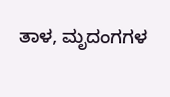ತಾಳ, ಮೃದಂಗಗಳ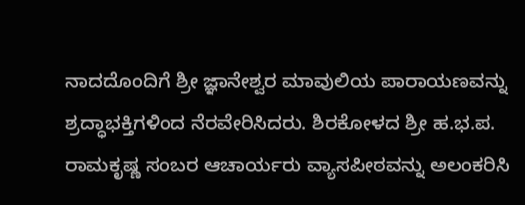ನಾದದೊಂದಿಗೆ ಶ್ರೀ ಜ್ಞಾನೇಶ್ವರ ಮಾವುಲಿಯ ಪಾರಾಯಣವನ್ನು ಶ್ರದ್ಧಾಭಕ್ತಿಗಳಿಂದ ನೆರವೇರಿಸಿದರು. ಶಿರಕೋಳದ ಶ್ರೀ ಹ.ಭ.ಪ. ರಾಮಕೃಷ್ಣ ಸಂಬರ ಆಚಾರ್ಯರು ವ್ಯಾಸಪೀಠವನ್ನು ಅಲಂಕರಿಸಿ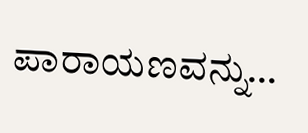ಪಾರಾಯಣವನ್ನು…